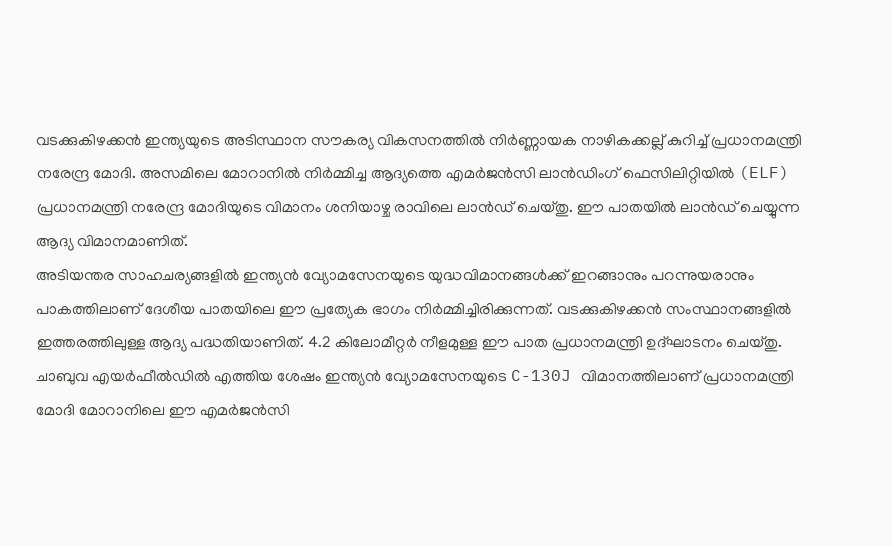വടക്കുകിഴക്കൻ ഇന്ത്യയുടെ അടിസ്ഥാന സൗകര്യ വികസനത്തിൽ നിർണ്ണായക നാഴികക്കല്ല് കുറിച്ച് പ്രധാനമന്ത്രി നരേന്ദ്ര മോദി. അസമിലെ മോറാനിൽ നിർമ്മിച്ച ആദ്യത്തെ എമർജൻസി ലാൻഡിംഗ് ഫെസിലിറ്റിയിൽ (ELF) പ്രധാനമന്ത്രി നരേന്ദ്ര മോദിയുടെ വിമാനം ശനിയാഴ്ച രാവിലെ ലാൻഡ് ചെയ്തു. ഈ പാതയിൽ ലാൻഡ് ചെയ്യുന്ന ആദ്യ വിമാനമാണിത്.
അടിയന്തര സാഹചര്യങ്ങളിൽ ഇന്ത്യൻ വ്യോമസേനയുടെ യുദ്ധവിമാനങ്ങൾക്ക് ഇറങ്ങാനും പറന്നുയരാനും പാകത്തിലാണ് ദേശീയ പാതയിലെ ഈ പ്രത്യേക ഭാഗം നിർമ്മിച്ചിരിക്കുന്നത്. വടക്കുകിഴക്കൻ സംസ്ഥാനങ്ങളിൽ ഇത്തരത്തിലുള്ള ആദ്യ പദ്ധതിയാണിത്. 4.2 കിലോമീറ്റർ നീളമുള്ള ഈ പാത പ്രധാനമന്ത്രി ഉദ്ഘാടനം ചെയ്തു.
ചാബുവ എയർഫീൽഡിൽ എത്തിയ ശേഷം ഇന്ത്യൻ വ്യോമസേനയുടെ C-130J വിമാനത്തിലാണ് പ്രധാനമന്ത്രി മോദി മോറാനിലെ ഈ എമർജൻസി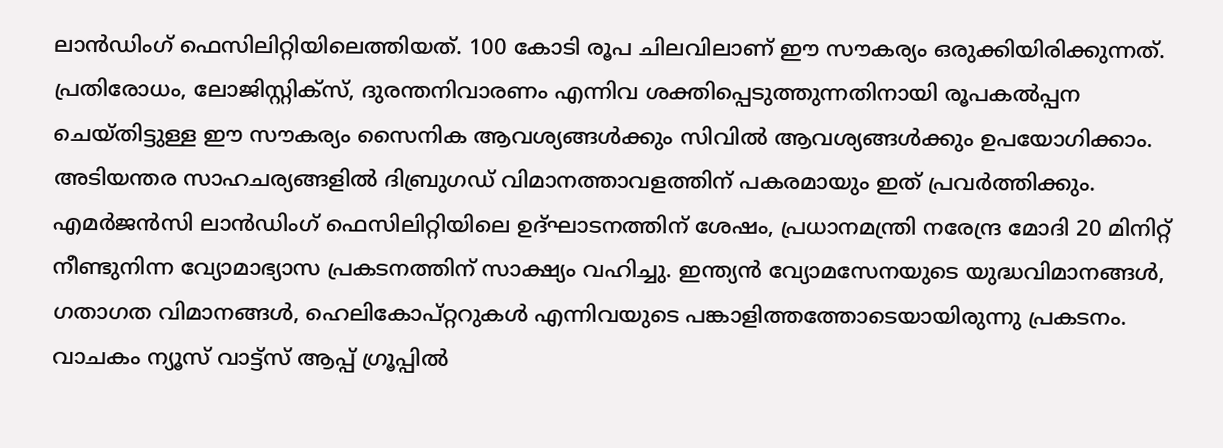ലാൻഡിംഗ് ഫെസിലിറ്റിയിലെത്തിയത്. 100 കോടി രൂപ ചിലവിലാണ് ഈ സൗകര്യം ഒരുക്കിയിരിക്കുന്നത്.
പ്രതിരോധം, ലോജിസ്റ്റിക്സ്, ദുരന്തനിവാരണം എന്നിവ ശക്തിപ്പെടുത്തുന്നതിനായി രൂപകൽപ്പന ചെയ്തിട്ടുള്ള ഈ സൗകര്യം സൈനിക ആവശ്യങ്ങൾക്കും സിവിൽ ആവശ്യങ്ങൾക്കും ഉപയോഗിക്കാം. അടിയന്തര സാഹചര്യങ്ങളിൽ ദിബ്രുഗഡ് വിമാനത്താവളത്തിന് പകരമായും ഇത് പ്രവർത്തിക്കും.
എമർജൻസി ലാൻഡിംഗ് ഫെസിലിറ്റിയിലെ ഉദ്ഘാടനത്തിന് ശേഷം, പ്രധാനമന്ത്രി നരേന്ദ്ര മോദി 20 മിനിറ്റ് നീണ്ടുനിന്ന വ്യോമാഭ്യാസ പ്രകടനത്തിന് സാക്ഷ്യം വഹിച്ചു. ഇന്ത്യൻ വ്യോമസേനയുടെ യുദ്ധവിമാനങ്ങൾ, ഗതാഗത വിമാനങ്ങൾ, ഹെലികോപ്റ്ററുകൾ എന്നിവയുടെ പങ്കാളിത്തത്തോടെയായിരുന്നു പ്രകടനം.
വാചകം ന്യൂസ് വാട്ട്സ് ആപ്പ് ഗ്രൂപ്പിൽ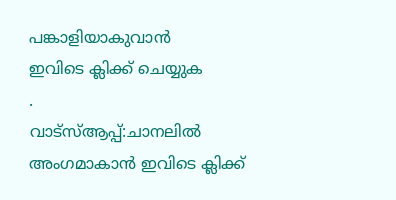പങ്കാളിയാകുവാൻ
ഇവിടെ ക്ലിക്ക് ചെയ്യുക
.
വാട്സ്ആപ്പ്:ചാനലിൽ അംഗമാകാൻ ഇവിടെ ക്ലിക്ക്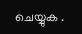ചെയ്യുക .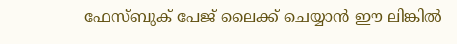ഫേസ്ബുക് പേജ് ലൈക്ക് ചെയ്യാൻ ഈ ലിങ്കിൽ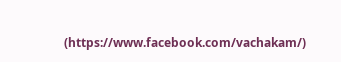(https://www.facebook.com/vachakam/)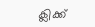ക്ലിക്ക്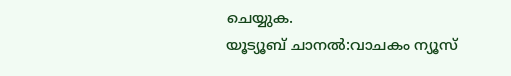ചെയ്യുക.
യൂട്യൂബ് ചാനൽ:വാചകം ന്യൂസ്